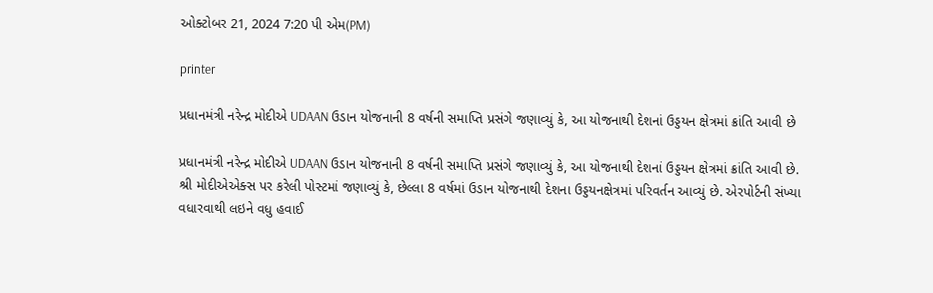ઓક્ટોબર 21, 2024 7:20 પી એમ(PM)

printer

પ્રધાનમંત્રી નરેન્દ્ર મોદીએ UDAAN ઉડાન યોજનાની 8 વર્ષની સમાપ્તિ પ્રસંગે જણાવ્યું કે, આ યોજનાથી દેશનાં ઉડ્ડયન ક્ષેત્રમાં ક્રાંતિ આવી છે

પ્રધાનમંત્રી નરેન્દ્ર મોદીએ UDAAN ઉડાન યોજનાની 8 વર્ષની સમાપ્તિ પ્રસંગે જણાવ્યું કે, આ યોજનાથી દેશનાં ઉડ્ડયન ક્ષેત્રમાં ક્રાંતિ આવી છે. શ્રી મોદીએએક્સ પર કરેલી પોસ્ટમાં જણાવ્યું કે, છેલ્લા 8 વર્ષમાં ઉડાન યોજનાથી દેશના ઉડ્ડયનક્ષેત્રમાં પરિવર્તન આવ્યું છે. એરપોર્ટની સંખ્યા વધારવાથી લઇને વધુ હવાઈ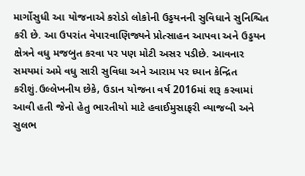માર્ગોસુધી આ યોજનાએ કરોડો લોકોની ઉડ્ડયનની સુવિધાને સુનિશ્ચિત કરી છે. આ ઉપરાંત વેપારવાણિજ્યને પ્રોત્સાહન આપવા અને ઉડ્ડયન ક્ષેત્રને વધુ મજબુત કરવા પર પણ મોટી અસર પડીછે. આવનાર સમયમાં અમે વધુ સારી સુવિધા અને આરામ પર ધ્યાન કેન્દ્રિત કરીશું.ઉલ્લેખનીય છેકે, ઉડાન યોજના વર્ષ 2016માં શરૂ કરવામાં આવી હતી જેનો હેતુ ભારતીયો માટે હવાઈમુસાફરી વ્યાજબી અને સુલભ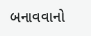બનાવવાનો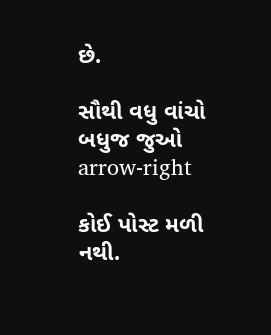છે.

સૌથી વધુ વાંચો
બધુજ જુઓ arrow-right

કોઈ પોસ્ટ મળી નથી.